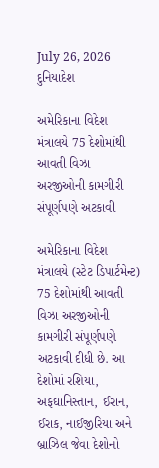July 26, 2026
દુનિયાદેશ

અમેરિકાના વિદેશ મંત્રાલયે 75 દેશોમાંથી આવતી વિઝા અરજીઓની કામગીરી સંપૂર્ણપણે અટકાવી

અમેરિકાના વિદેશ મંત્રાલયે (સ્ટેટ ડિપાર્ટમેન્ટ) 75 દેશોમાંથી આવતી વિઝા અરજીઓની કામગીરી સંપૂર્ણપણે અટકાવી દીધી છે. આ દેશોમાં રશિયા, અફઘાનિસ્તાન, ઈરાન, ઈરાક, નાઈજીરિયા અને બ્રાઝિલ જેવા દેશોનો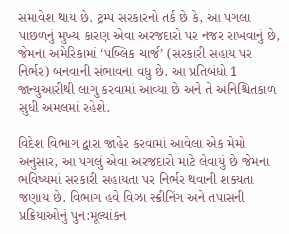સમાવેશ થાય છે. ટ્રમ્પ સરકારનો તર્ક છે કે, આ પગલા પાછળનું મુખ્ય કારણ એવા અરજદારો પર નજર રાખવાનું છે, જેમના અમેરિકામાં ‘પબ્લિક ચાર્જ’ (સરકારી સહાય પર નિર્ભર) બનવાની સંભાવના વધુ છે. આ પ્રતિબંધો 1 જાન્યુઆરીથી લાગુ કરવામાં આવ્યા છે અને તે અનિશ્ચિતકાળ સુધી અમલમાં રહેશે.

વિદેશ વિભાગ દ્વારા જાહેર કરવામાં આવેલા એક મેમો અનુસાર, આ પગલું એવા અરજદારો માટે લેવાયું છે જેમના ભવિષ્યમાં સરકારી સહાયતા પર નિર્ભર થવાની શક્યતા જણાય છે. વિભાગ હવે વિઝા સ્ક્રીનિંગ અને તપાસની પ્રક્રિયાઓનું પુન:મૂલ્યાંકન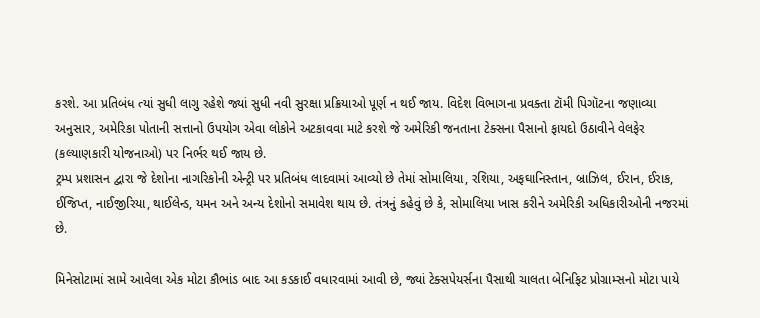કરશે. આ પ્રતિબંધ ત્યાં સુધી લાગુ રહેશે જ્યાં સુધી નવી સુરક્ષા પ્રક્રિયાઓ પૂર્ણ ન થઈ જાય. વિદેશ વિભાગના પ્રવક્તા ટૉમી પિગૉટના જણાવ્યા અનુસાર, અમેરિકા પોતાની સત્તાનો ઉપયોગ એવા લોકોને અટકાવવા માટે કરશે જે અમેરિકી જનતાના ટેક્સના પૈસાનો ફાયદો ઉઠાવીને વેલફેર (કલ્યાણકારી યોજનાઓ) પર નિર્ભર થઈ જાય છે.
ટ્રમ્પ પ્રશાસન દ્વારા જે દેશોના નાગરિકોની એન્ટ્રી પર પ્રતિબંધ લાદવામાં આવ્યો છે તેમાં સોમાલિયા, રશિયા, અફઘાનિસ્તાન, બ્રાઝિલ, ઈરાન, ઈરાક, ઈજિપ્ત, નાઈજીરિયા, થાઈલેન્ડ, યમન અને અન્ય દેશોનો સમાવેશ થાય છે. તંત્રનું કહેવું છે કે, સોમાલિયા ખાસ કરીને અમેરિકી અધિકારીઓની નજરમાં છે.

મિનેસોટામાં સામે આવેલા એક મોટા કૌભાંડ બાદ આ કડકાઈ વધારવામાં આવી છે, જ્યાં ટેક્સપેયર્સના પૈસાથી ચાલતા બેનિફિટ પ્રોગ્રામ્સનો મોટા પાયે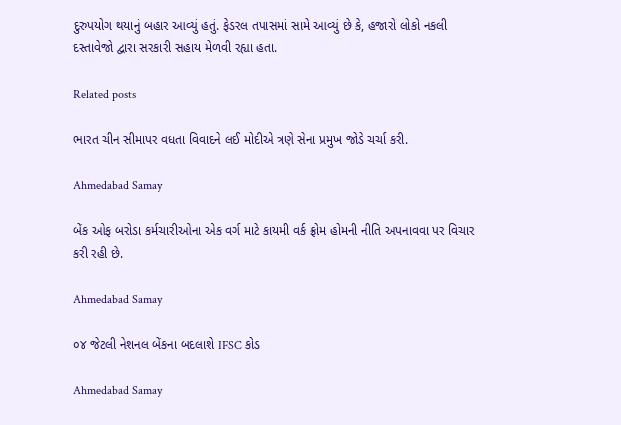દુરુપયોગ થયાનું બહાર આવ્યું હતું. ફેડરલ તપાસમાં સામે આવ્યું છે કે, હજારો લોકો નકલી દસ્તાવેજો દ્વારા સરકારી સહાય મેળવી રહ્યા હતા.

Related posts

ભારત ચીન સીમાપર વધતા વિવાદને લઈ મોદીએ ત્રણે સેના પ્રમુખ જોડે ચર્ચા કરી.

Ahmedabad Samay

બેંક ઓફ બરોડા કર્મચારીઓના એક વર્ગ માટે કાયમી વર્ક ફ્રોમ હોમની નીતિ અપનાવવા પર વિચાર કરી રહી છે.

Ahmedabad Samay

૦૪ જેટલી નેશનલ બેંકના બદલાશે IFSC કોડ

Ahmedabad Samay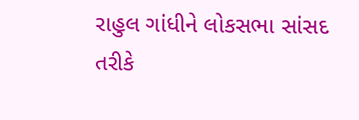રાહુલ ગાંધીને લોકસભા સાંસદ તરીકે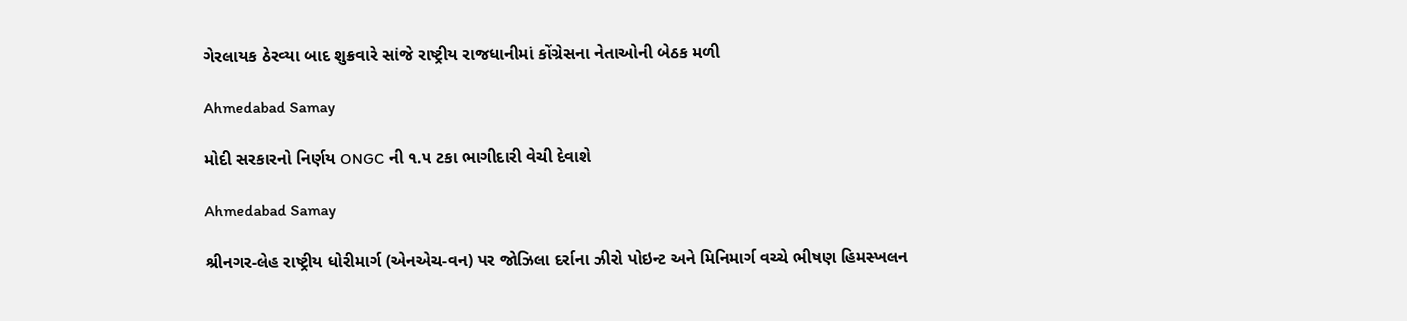ગેરલાયક ઠેરવ્‍યા બાદ શુક્રવારે સાંજે રાષ્ટ્રીય રાજધાનીમાં કોંગ્રેસના નેતાઓની બેઠક મળી

Ahmedabad Samay

મોદી સરકારનો નિર્ણય ONGC ની ૧.૫ ટકા ભાગીદારી વેચી દેવાશે

Ahmedabad Samay

શ્રીનગર-લેહ રાષ્ટ્રીય ધોરીમાર્ગ (એનએચ-વન) પર જોઝિલા દર્રાના ઝીરો પોઇન્ટ અને મિનિમાર્ગ વચ્ચે ભીષણ હિમસ્ખલન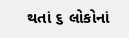થતાં ૬ લોકોનાં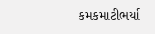કમકમાટીભર્યા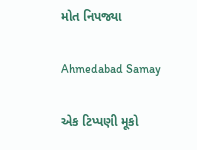મોત નિપજ્યા

Ahmedabad Samay

એક ટિપ્પણી મૂકો